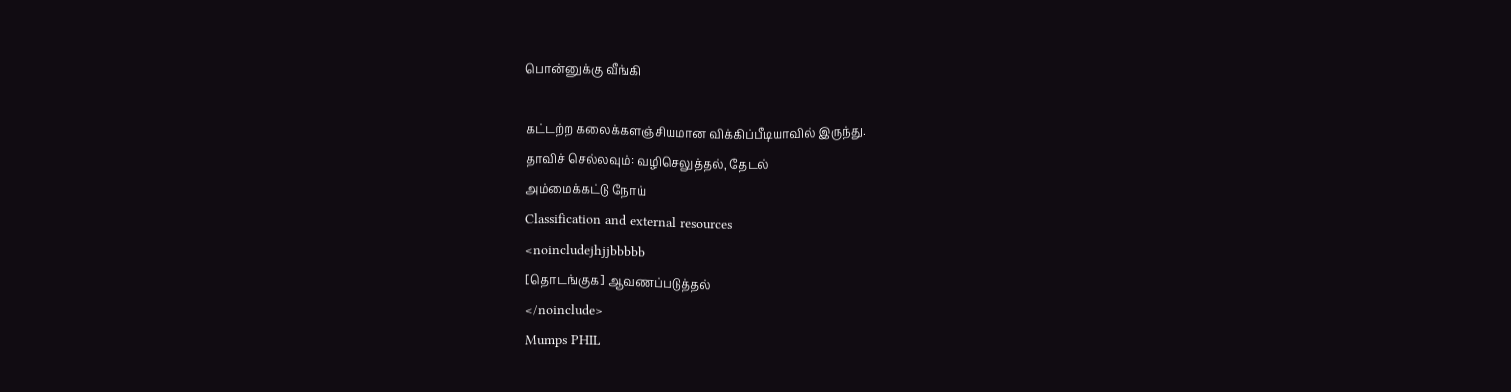பொன்னுக்கு வீங்கி

கட்டற்ற கலைக்களஞ்சியமான விக்கிப்பீடியாவில் இருந்து.
தாவிச் செல்லவும்: வழிசெலுத்தல், தேடல்
அம்மைக்கட்டு நோய்
Classification and external resources
<noincludejhjjbbbbb
[தொடங்குக] ஆவணப்படுத்தல்
</noinclude>
Mumps PHIL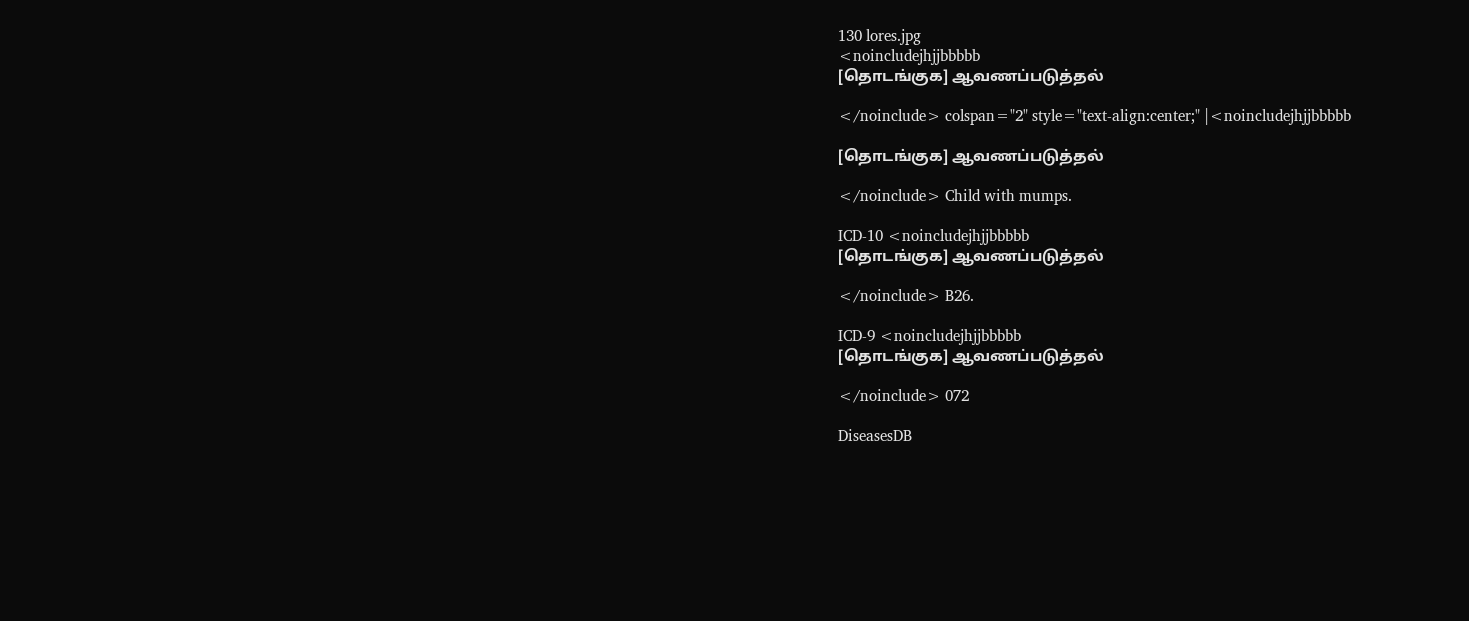130 lores.jpg
<noincludejhjjbbbbb
[தொடங்குக] ஆவணப்படுத்தல்

</noinclude> colspan="2" style="text-align:center;" |<noincludejhjjbbbbb

[தொடங்குக] ஆவணப்படுத்தல்

</noinclude> Child with mumps.

ICD-10 <noincludejhjjbbbbb
[தொடங்குக] ஆவணப்படுத்தல்

</noinclude> B26.

ICD-9 <noincludejhjjbbbbb
[தொடங்குக] ஆவணப்படுத்தல்

</noinclude> 072

DiseasesDB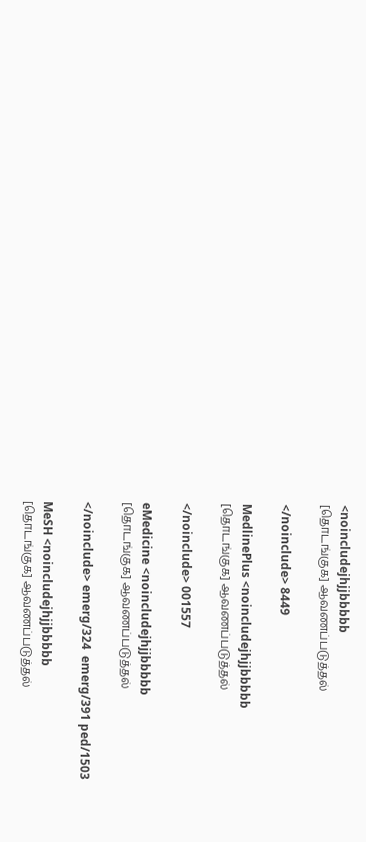<noincludejhjjbbbbb
[தொடங்குக] ஆவணப்படுத்தல்

</noinclude> 8449

MedlinePlus <noincludejhjjbbbbb
[தொடங்குக] ஆவணப்படுத்தல்

</noinclude> 001557

eMedicine <noincludejhjjbbbbb
[தொடங்குக] ஆவணப்படுத்தல்

</noinclude> emerg/324  emerg/391 ped/1503

MeSH <noincludejhjjbbbbb
[தொடங்குக] ஆவணப்படுத்தல்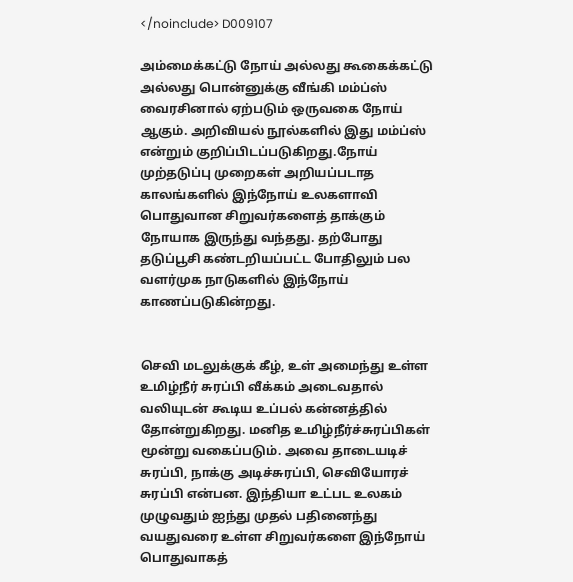</noinclude> D009107

அம்மைக்கட்டு நோய் அல்லது கூகைக்கட்டு அல்லது பொன்னுக்கு வீங்கி மம்ப்ஸ் வைரசினால் ஏற்படும் ஒருவகை நோய் ஆகும். அறிவியல் நூல்களில் இது மம்ப்ஸ் என்றும் குறிப்பிடப்படுகிறது.நோய் முற்தடுப்பு முறைகள் அறியப்படாத காலங்களில் இந்நோய் உலகளாவி பொதுவான சிறுவர்களைத் தாக்கும் நோயாக இருந்து வந்தது. தற்போது தடுப்பூசி கண்டறியப்பட்ட போதிலும் பல வளர்முக நாடுகளில் இந்நோய் காணப்படுகின்றது.


செவி மடலுக்குக் கீழ், உள் அமைந்து உள்ள உமிழ்நீர் சுரப்பி வீக்கம் அடைவதால் வலியுடன் கூடிய உப்பல் கன்னத்தில் தோன்றுகிறது. மனித உமிழ்நீர்ச்சுரப்பிகள் மூன்று வகைப்படும். அவை தாடையடிச் சுரப்பி, நாக்கு அடிச்சுரப்பி, செவியோரச் சுரப்பி என்பன. இந்தியா உட்பட உலகம் முழுவதும் ஐந்து முதல் பதினைந்து வயதுவரை உள்ள சிறுவர்களை இந்நோய் பொதுவாகத்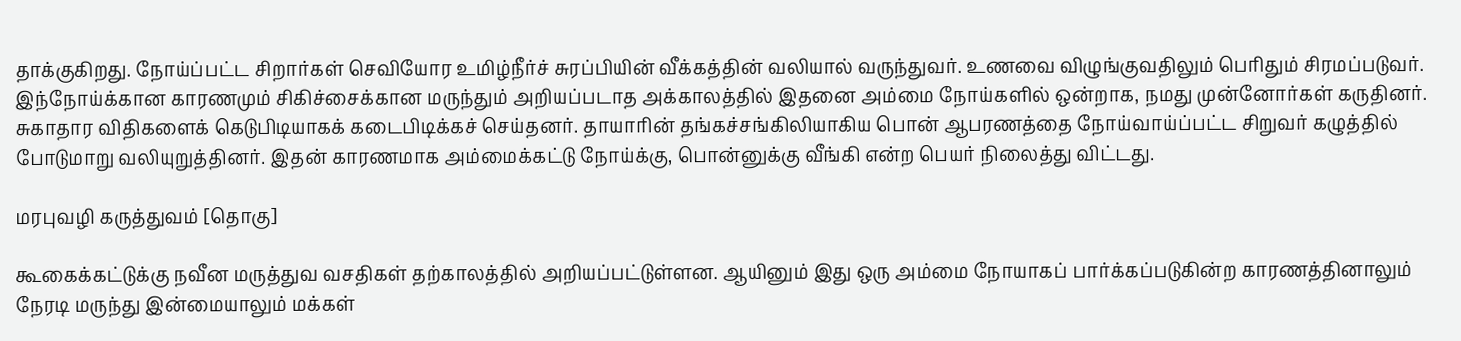தாக்குகிறது. நோய்ப்பட்ட சிறார்கள் செவியோர உமிழ்நீர்ச் சுரப்பியின் வீக்கத்தின் வலியால் வருந்துவர். உணவை விழுங்குவதிலும் பெரிதும் சிரமப்படுவர். இந்நோய்க்கான காரணமும் சிகிச்சைக்கான மருந்தும் அறியப்படாத அக்காலத்தில் இதனை அம்மை நோய்களில் ஒன்றாக, நமது முன்னோர்கள் கருதினர். சுகாதார விதிகளைக் கெடுபிடியாகக் கடைபிடிக்கச் செய்தனர். தாயாரின் தங்கச்சங்கிலியாகிய பொன் ஆபரணத்தை நோய்வாய்ப்பட்ட சிறுவர் கழுத்தில் போடுமாறு வலியுறுத்தினர். இதன் காரணமாக அம்மைக்கட்டு நோய்க்கு, பொன்னுக்கு வீங்கி என்ற பெயர் நிலைத்து விட்டது.

மரபுவழி கருத்துவம் [தொகு]

கூகைக்கட்டுக்கு நவீன மருத்துவ வசதிகள் தற்காலத்தில் அறியப்பட்டுள்ளன. ஆயினும் இது ஒரு அம்மை நோயாகப் பார்க்கப்படுகின்ற காரணத்தினாலும் நேரடி மருந்து இன்மையாலும் மக்கள்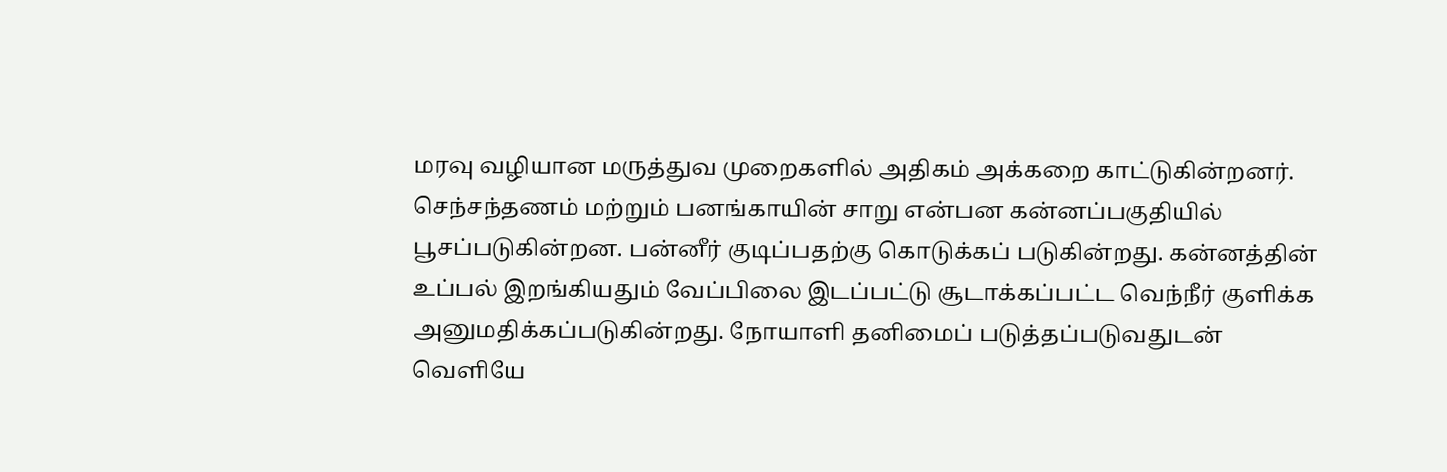மரவு வழியான மருத்துவ முறைகளில் அதிகம் அக்கறை காட்டுகின்றனர். செந்சந்தணம் மற்றும் பனங்காயின் சாறு என்பன கன்னப்பகுதியில் பூசப்படுகின்றன. பன்னீர் குடிப்பதற்கு கொடுக்கப் படுகின்றது. கன்னத்தின் உப்பல் இறங்கியதும் வேப்பிலை இடப்பட்டு சூடாக்கப்பட்ட வெந்நீர் குளிக்க அனுமதிக்கப்படுகின்றது. நோயாளி தனிமைப் படுத்தப்படுவதுடன் வெளியே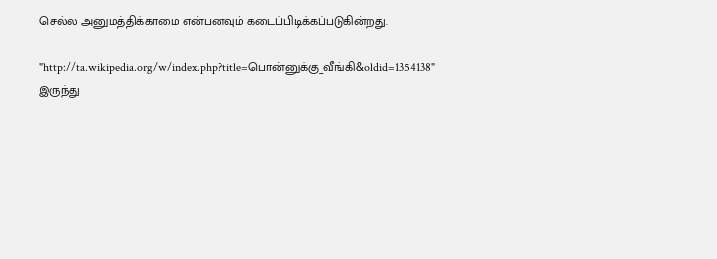செல்ல அனுமத்திக்காமை என்பனவும் கடைப்பிடிக்கப்படுகின்றது.

"http://ta.wikipedia.org/w/index.php?title=பொன்னுக்கு_வீங்கி&oldid=1354138" இருந்து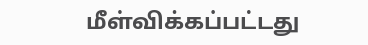மீள்விக்கப்பட்டது